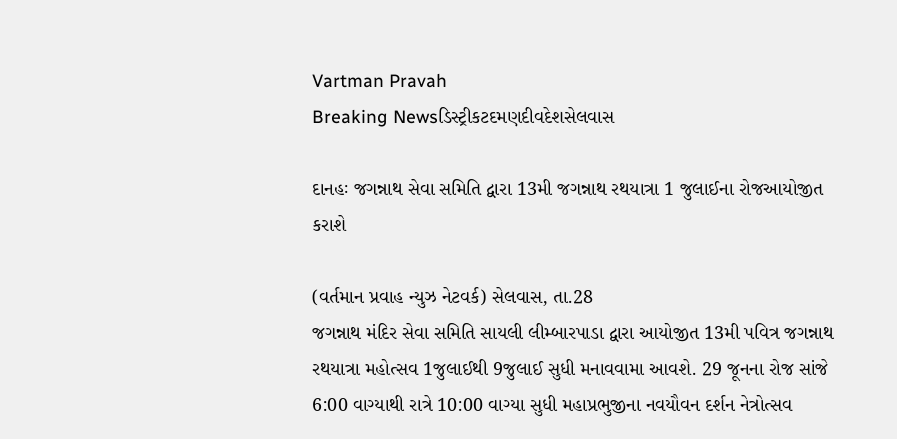Vartman Pravah
Breaking Newsડિસ્ટ્રીકટદમણદીવદેશસેલવાસ

દાનહઃ જગન્નાથ સેવા સમિતિ દ્વારા 13મી જગન્નાથ રથયાત્રા 1 જુલાઈના રોજઆયોજીત કરાશે

(વર્તમાન પ્રવાહ ન્‍યુઝ નેટવર્ક) સેલવાસ, તા.28
જગન્નાથ મંદિર સેવા સમિતિ સાયલી લીમ્‍બારપાડા દ્વારા આયોજીત 13મી પવિત્ર જગન્નાથ રથયાત્રા મહોત્‍સવ 1જુલાઈથી 9જુલાઈ સુધી મનાવવામા આવશે. 29 જૂનના રોજ સાંજે 6:00 વાગ્‍યાથી રાત્રે 10:00 વાગ્‍યા સુધી મહાપ્રભુજીના નવયૌવન દર્શન નેત્રોત્‍સવ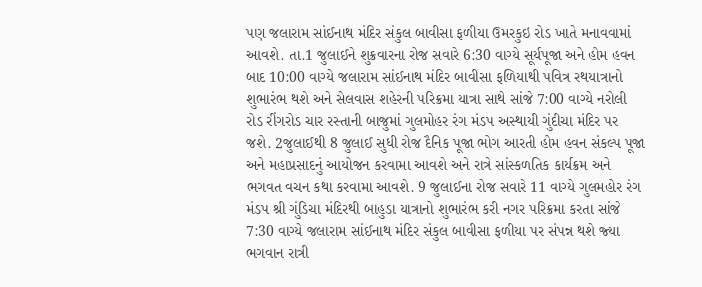પણ જલારામ સાંઈનાથ મંદિર સંકુલ બાવીસા ફળીયા ઉમરકુઇ રોડ ખાતે મનાવવામાં આવશે. તા.1 જુલાઈને શુક્રવારના રોજ સવારે 6:30 વાગ્‍યે સૂર્યપૂજા અને હોમ હવન બાદ 10:00 વાગ્‍યે જલારામ સાંઈનાથ મંદિર બાવીસા ફળિયાથી પવિત્ર રથયાત્રાનો શુભારંભ થશે અને સેલવાસ શહેરની પરિક્રમા યાત્રા સાથે સાંજે 7:00 વાગ્‍યે નરોલી રોડ રીંગરોડ ચાર રસ્‍તાની બાજુમાં ગુલમોહર રંગ મંડપ અસ્‍થાયી ગુંદીચા મંદિર પર જશે. 2જુલાઈથી 8 જુલાઈ સુધી રોજ દૈનિક પૂજા ભોગ આરતી હોમ હવન સંકલ્‍પ પૂજા અને મહાપ્રસાદનું આયોજન કરવામા આવશે અને રાત્રે સાંસ્‍કળતિક કાર્યક્રમ અને ભગવત વચન કથા કરવામા આવશે. 9 જુલાઈના રોજ સવારે 11 વાગ્‍યે ગુલમહોર રંગ મંડપ શ્રી ગુંડિચા મંદિરથી બાહુડા યાત્રાનો શુભારંભ કરી નગર પરિક્રમા કરતા સાંજે 7:30 વાગ્‍યે જલારામ સાંઈનાથ મંદિર સંકુલ બાવીસા ફળીયા પર સંપન્ન થશે જ્‍યા ભગવાન રાત્રી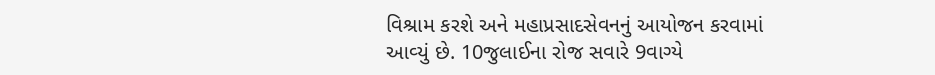વિશ્રામ કરશે અને મહાપ્રસાદસેવનનું આયોજન કરવામાં આવ્‍યું છે. 10જુલાઈના રોજ સવારે 9વાગ્‍યે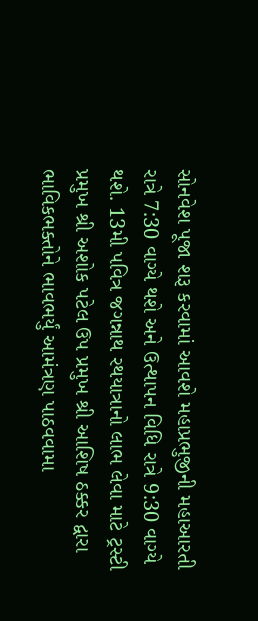સોનવેશ પૂજા શરૂ કરવામાં આવશે મહાપ્રભુજીની મહાઆરતી રાત્રે 7:30 વાગ્‍યે થશે અને ઉત્‍થાપન વિધિ રાત્રે 9:30 વાગ્‍યે થશે. 13મી પવિત્ર જગન્નાથ રથયાત્રાનો લાભ લેવા માટે ટ્રસ્‍ટી પ્રમુખ શ્રી અશોક પટેલ ઉપ પ્રમુખ શ્રી આશિષ ઠક્કર દ્વારા ભાવિકભક્‍તોને ભાવભર્યું આમંત્રણ પાઠવવામા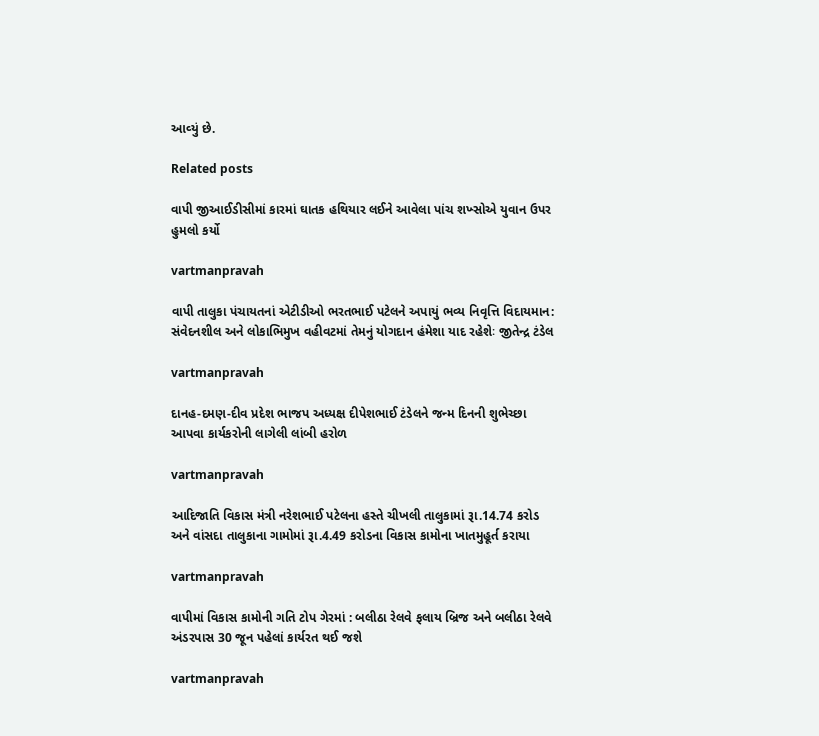આવ્‍યું છે.

Related posts

વાપી જીઆઈડીસીમાં કારમાં ઘાતક હથિયાર લઈને આવેલા પાંચ શખ્‍સોએ યુવાન ઉપર હુમલો કર્યો

vartmanpravah

વાપી તાલુકા પંચાયતનાં એટીડીઓ ભરતભાઈ પટેલને અપાયું ભવ્‍ય નિવૃત્તિ વિદાયમાન: સંવેદનશીલ અને લોકાભિમુખ વહીવટમાં તેમનું યોગદાન હંમેશા યાદ રહેશેઃ જીતેન્‍દ્ર ટંડેલ

vartmanpravah

દાનહ-દમણ-દીવ પ્રદેશ ભાજપ અધ્‍યક્ષ દીપેશભાઈ ટંડેલને જન્‍મ દિનની શુભેચ્‍છા આપવા કાર્યકરોની લાગેલી લાંબી હરોળ

vartmanpravah

આદિજાતિ વિકાસ મંત્રી નરેશભાઈ પટેલના હસ્‍તે ચીખલી તાલુકામાં રૂા.14.74 કરોડ અને વાંસદા તાલુકાના ગામોમાં રૂા.4.49 કરોડના વિકાસ કામોના ખાતમુહૂર્ત કરાયા

vartmanpravah

વાપીમાં વિકાસ કામોની ગતિ ટોપ ગેરમાં : બલીઠા રેલવે ફલાય બ્રિજ અને બલીઠા રેલવે અંડરપાસ 30 જૂન પહેલાં કાર્યરત થઈ જશે

vartmanpravah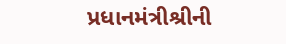પ્રધાનમંત્રીશ્રીની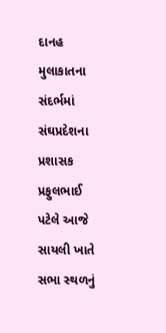દાનહ મુલાકાતના સંદર્ભમાં સંઘપ્રદેશના પ્રશાસક પ્રફુલભાઈ પટેલે આજે સાયલી ખાતે સભા સ્‍થળનું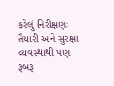કરેલું નિરીક્ષણઃ તૈયારી અને સુરક્ષા વ્‍યવસ્‍થાથી પણ રૂબરૂ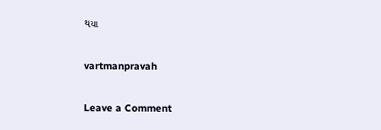થયા

vartmanpravah

Leave a Comment